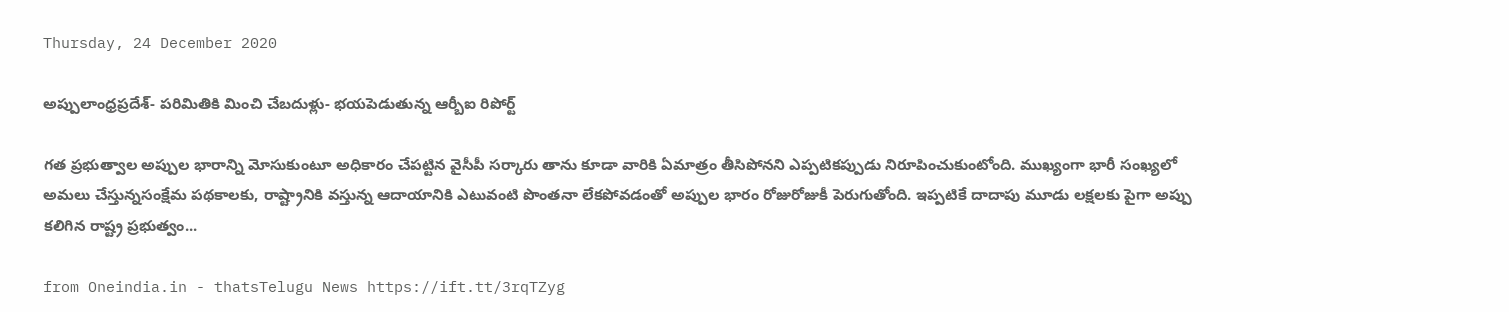Thursday, 24 December 2020

అప్పులాంధ్రప్రదేశ్‌- పరిమితికి మించి చేబదుళ్లు- భయపెడుతున్న ఆర్బీఐ రిపోర్ట్‌

గత ప్రభుత్వాల అప్పుల భారాన్ని మోసుకుంటూ అధికారం చేపట్టిన వైసీపీ సర్కారు తాను కూడా వారికి ఏమాత్రం తీసిపోనని ఎప్పటికప్పుడు నిరూపించుకుంటోంది. ముఖ్యంగా భారీ సంఖ్యలో అమలు చేస్తున్నసంక్షేమ పథకాలకు, రాష్ట్రానికి వస్తున్న ఆదాయానికి ఎటువంటి పొంతనా లేకపోవడంతో అప్పుల భారం రోజురోజుకీ పెరుగుతోంది. ఇప్పటికే దాదాపు మూడు లక్షలకు పైగా అప్పు కలిగిన రాష్ట్ర ప్రభుత్వం...

from Oneindia.in - thatsTelugu News https://ift.tt/3rqTZyg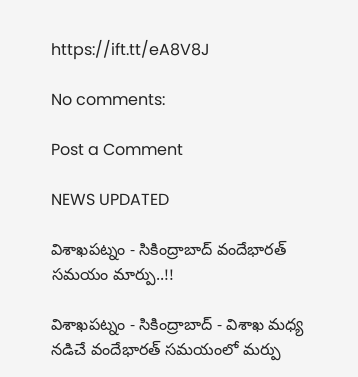https://ift.tt/eA8V8J

No comments:

Post a Comment

NEWS UPDATED

విశాఖపట్నం - సికింద్రాబాద్ వందేభారత్ సమయం మార్పు..!!

విశాఖపట్నం - సికింద్రాబాద్ - విశాఖ మధ్య నడిచే వందేభారత్ సమయంలో మర్పు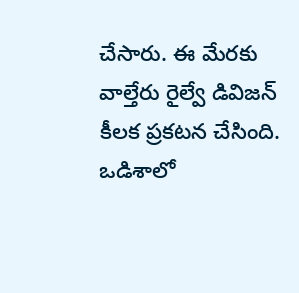చేసారు. ఈ మేరకు వాల్తేరు రైల్వే డివిజన్ కీలక ప్రకటన చేసింది. ఒడిశాలో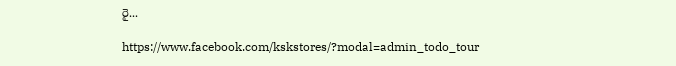రై...

https://www.facebook.com/kskstores/?modal=admin_todo_tour